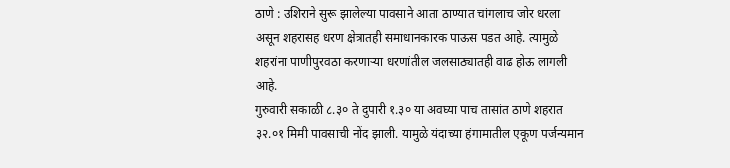ठाणे : उशिराने सुरू झालेल्या पावसाने आता ठाण्यात चांगलाच जोर धरला असून शहरासह धरण क्षेत्रातही समाधानकारक पाऊस पडत आहे. त्यामुळे शहरांना पाणीपुरवठा करणाऱ्या धरणांतील जलसाठ्यातही वाढ होऊ लागली आहे.
गुरुवारी सकाळी ८.३० ते दुपारी १.३० या अवघ्या पाच तासांत ठाणे शहरात ३२.०१ मिमी पावसाची नोंद झाली. यामुळे यंदाच्या हंगामातील एकूण पर्जन्यमान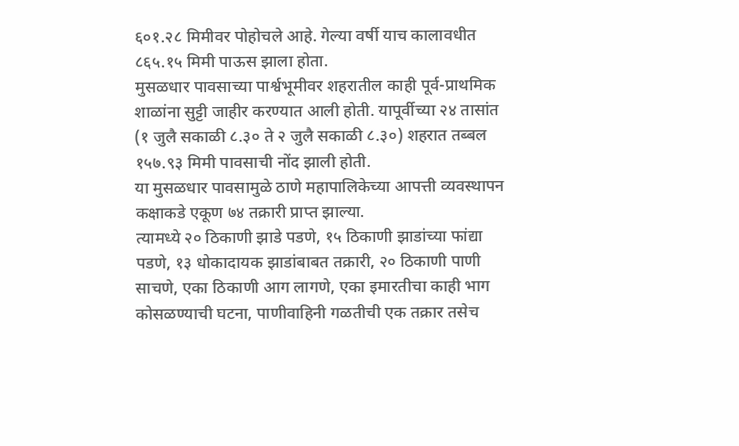६०१.२८ मिमीवर पोहोचले आहे. गेल्या वर्षी याच कालावधीत ८६५.१५ मिमी पाऊस झाला होता.
मुसळधार पावसाच्या पार्श्वभूमीवर शहरातील काही पूर्व-प्राथमिक शाळांना सुट्टी जाहीर करण्यात आली होती. यापूर्वीच्या २४ तासांत (१ जुलै सकाळी ८.३० ते २ जुलै सकाळी ८.३०) शहरात तब्बल १५७.९३ मिमी पावसाची नोंद झाली होती.
या मुसळधार पावसामुळे ठाणे महापालिकेच्या आपत्ती व्यवस्थापन कक्षाकडे एकूण ७४ तक्रारी प्राप्त झाल्या.
त्यामध्ये २० ठिकाणी झाडे पडणे, १५ ठिकाणी झाडांच्या फांद्या पडणे, १३ धोकादायक झाडांबाबत तक्रारी, २० ठिकाणी पाणी साचणे, एका ठिकाणी आग लागणे, एका इमारतीचा काही भाग कोसळण्याची घटना, पाणीवाहिनी गळतीची एक तक्रार तसेच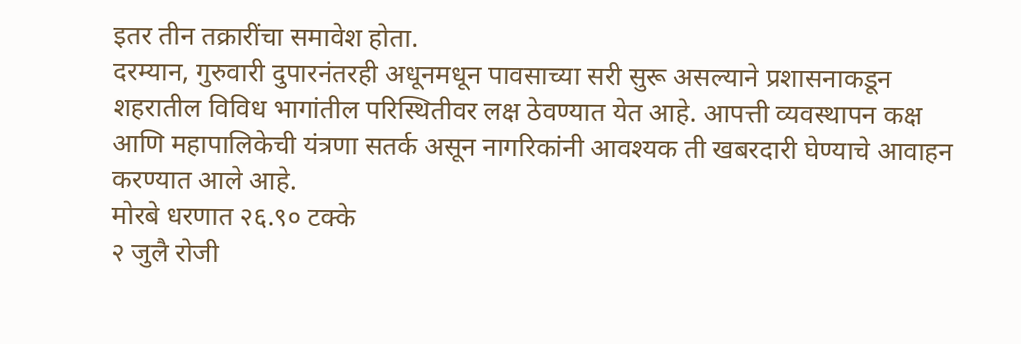इतर तीन तक्रारींचा समावेश होता.
दरम्यान, गुरुवारी दुपारनंतरही अधूनमधून पावसाच्या सरी सुरू असल्याने प्रशासनाकडून शहरातील विविध भागांतील परिस्थितीवर लक्ष ठेवण्यात येत आहे. आपत्ती व्यवस्थापन कक्ष आणि महापालिकेची यंत्रणा सतर्क असून नागरिकांनी आवश्यक ती खबरदारी घेण्याचे आवाहन करण्यात आले आहे.
मोरबे धरणात २६.९० टक्के
२ जुलै रोजी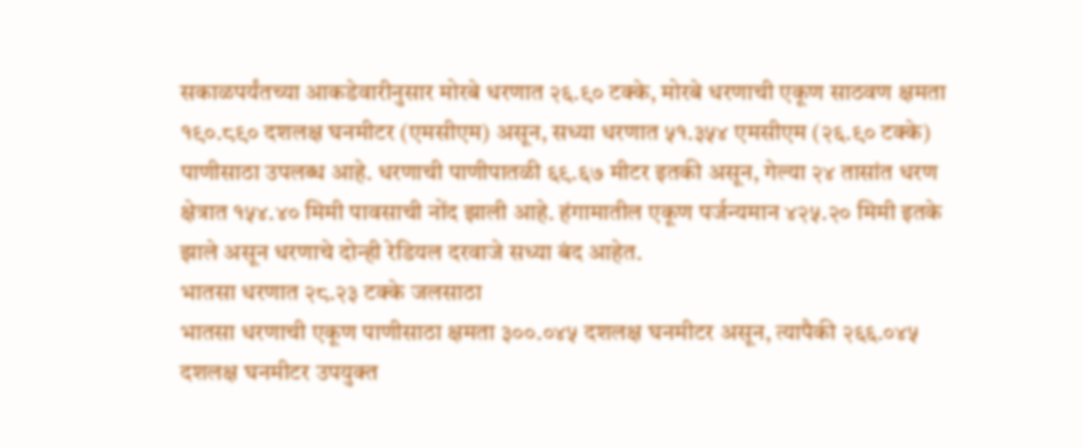सकाळपर्यंतच्या आकडेवारीनुसार मोरबे धरणात २६.९० टक्के, मोरबे धरणाची एकूण साठवण क्षमता १९०.८९० दशलक्ष घनमीटर (एमसीएम) असून, सध्या धरणात ५१.३५४ एमसीएम (२६.९० टक्के) पाणीसाठा उपलब्ध आहे. धरणाची पाणीपातळी ६९.६७ मीटर इतकी असून, गेल्या २४ तासांत धरण क्षेत्रात १५४.४० मिमी पावसाची नोंद झाली आहे. हंगामातील एकूण पर्जन्यमान ४२५.२० मिमी इतके झाले असून धरणाचे दोन्ही रेडियल दरवाजे सध्या बंद आहेत.
भातसा धरणात २८.२३ टक्के जलसाठा
भातसा धरणाची एकूण पाणीसाठा क्षमता ३००.०४५ दशलक्ष घनमीटर असून, त्यापैकी २६६.०४५ दशलक्ष घनमीटर उपयुक्त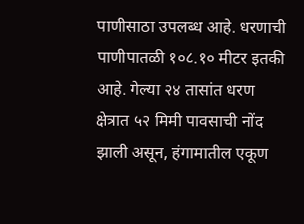पाणीसाठा उपलब्ध आहे. धरणाची पाणीपातळी १०८.१० मीटर इतकी आहे. गेल्या २४ तासांत धरण क्षेत्रात ५२ मिमी पावसाची नोंद झाली असून, हंगामातील एकूण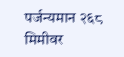पर्जन्यमान २६८ मिमीवर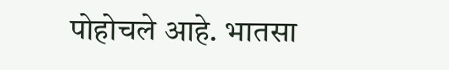पोहोचले आहे. भातसा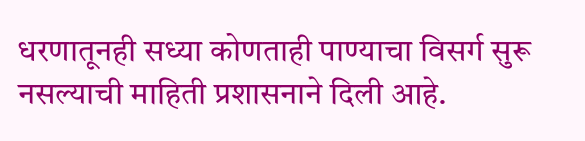धरणातूनही सध्या कोणताही पाण्याचा विसर्ग सुरू नसल्याची माहिती प्रशासनाने दिली आहे.